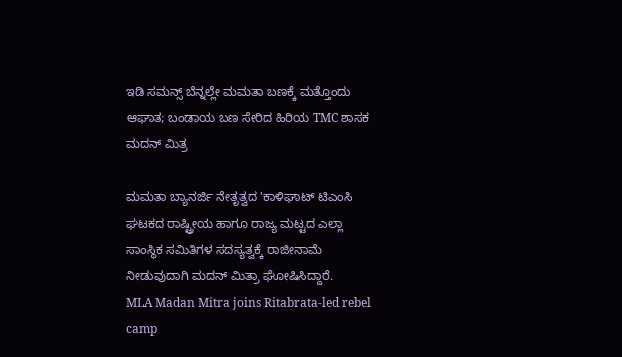ಇಡಿ ಸಮನ್ಸ್ ಬೆನ್ನಲ್ಲೇ ಮಮತಾ ಬಣಕ್ಕೆ ಮತ್ತೊಂದು ಆಘಾತ; ಬಂಡಾಯ ಬಣ ಸೇರಿದ ಹಿರಿಯ TMC ಶಾಸಕ ಮದನ್ ಮಿತ್ರ

ಮಮತಾ ಬ್ಯಾನರ್ಜಿ ನೇತೃತ್ವದ 'ಕಾಳಿಘಾಟ್ ಟಿಎಂಸಿ ಘಟಕದ ರಾಷ್ಟ್ರೀಯ ಹಾಗೂ ರಾಜ್ಯ ಮಟ್ಟದ ಎಲ್ಲಾ ಸಾಂಸ್ಥಿಕ ಸಮಿತಿಗಳ ಸದಸ್ಯತ್ವಕ್ಕೆ ರಾಜೀನಾಮೆ ನೀಡುವುದಾಗಿ ಮದನ್ ಮಿತ್ರಾ ಘೋಷಿಸಿದ್ದಾರೆ.
MLA Madan Mitra joins Ritabrata-led rebel camp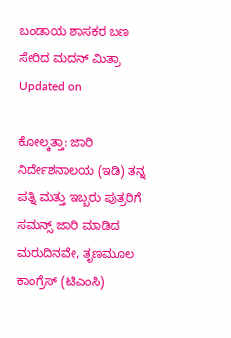ಬಂಡಾಯ ಶಾಸಕರ ಬಣ ಸೇರಿದ ಮದನ್ ಮಿತ್ರಾ
Updated on

ಕೋಲ್ಕತ್ತಾ: ಜಾರಿ ನಿರ್ದೇಶನಾಲಯ (ಇಡಿ) ತನ್ನ ಪತ್ನಿ ಮತ್ತು ಇಬ್ಬರು ಪುತ್ರರಿಗೆ ಸಮನ್ಸ್ ಜಾರಿ ಮಾಡಿದ ಮರುದಿನವೇ, ತೃಣಮೂಲ ಕಾಂಗ್ರೆಸ್ (ಟಿಎಂಸಿ)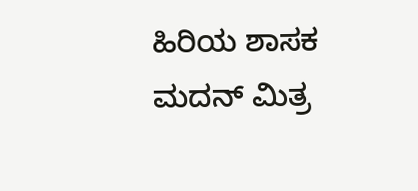ಹಿರಿಯ ಶಾಸಕ ಮದನ್ ಮಿತ್ರ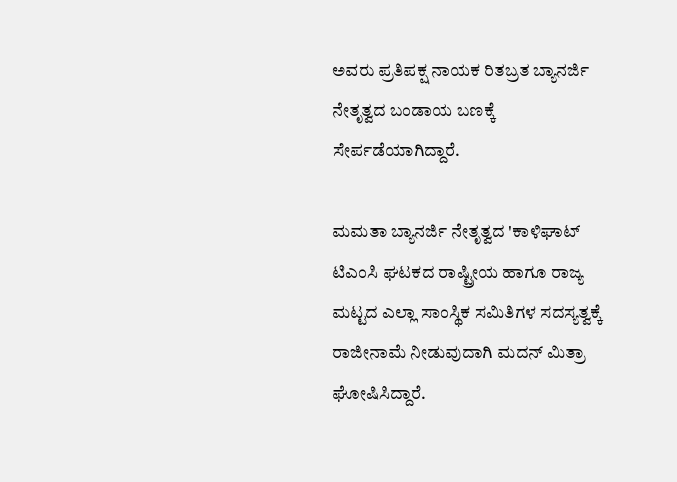ಅವರು ಪ್ರತಿಪಕ್ಷ ನಾಯಕ ರಿತಬ್ರತ ಬ್ಯಾನರ್ಜಿ ನೇತೃತ್ವದ ಬಂಡಾಯ ಬಣಕ್ಕೆ ಸೇರ್ಪಡೆಯಾಗಿದ್ದಾರೆ.

ಮಮತಾ ಬ್ಯಾನರ್ಜಿ ನೇತೃತ್ವದ 'ಕಾಳಿಘಾಟ್ ಟಿಎಂಸಿ ಘಟಕದ ರಾಷ್ಟ್ರೀಯ ಹಾಗೂ ರಾಜ್ಯ ಮಟ್ಟದ ಎಲ್ಲಾ ಸಾಂಸ್ಥಿಕ ಸಮಿತಿಗಳ ಸದಸ್ಯತ್ವಕ್ಕೆ ರಾಜೀನಾಮೆ ನೀಡುವುದಾಗಿ ಮದನ್ ಮಿತ್ರಾ ಘೋಷಿಸಿದ್ದಾರೆ.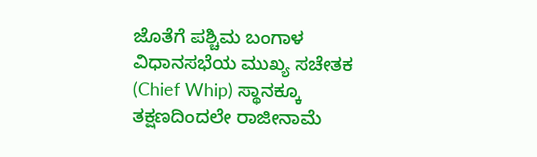ಜೊತೆಗೆ ಪಶ್ಚಿಮ ಬಂಗಾಳ ವಿಧಾನಸಭೆಯ ಮುಖ್ಯ ಸಚೇತಕ (Chief Whip) ಸ್ಥಾನಕ್ಕೂ ತಕ್ಷಣದಿಂದಲೇ ರಾಜೀನಾಮೆ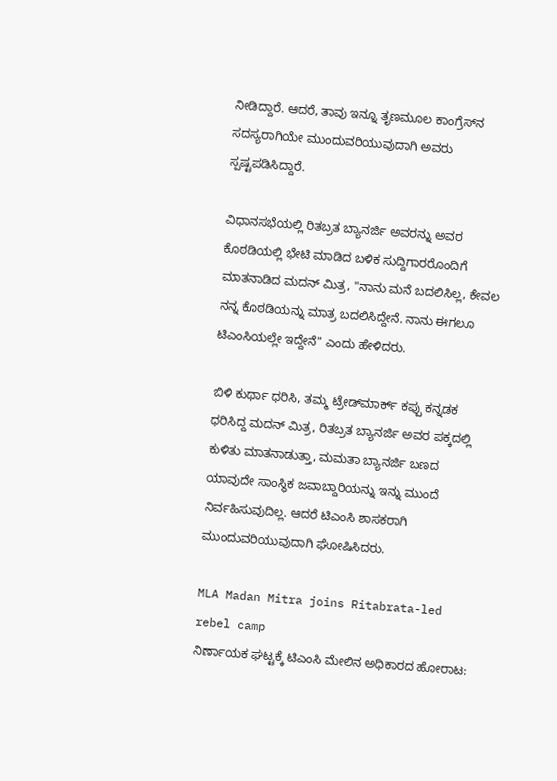ನೀಡಿದ್ದಾರೆ. ಆದರೆ, ತಾವು ಇನ್ನೂ ತೃಣಮೂಲ ಕಾಂಗ್ರೆಸ್‌ನ ಸದಸ್ಯರಾಗಿಯೇ ಮುಂದುವರಿಯುವುದಾಗಿ ಅವರು ಸ್ಪಷ್ಟಪಡಿಸಿದ್ದಾರೆ.

ವಿಧಾನಸಭೆಯಲ್ಲಿ ರಿತಬ್ರತ ಬ್ಯಾನರ್ಜಿ ಅವರನ್ನು ಅವರ ಕೊಠಡಿಯಲ್ಲಿ ಭೇಟಿ ಮಾಡಿದ ಬಳಿಕ ಸುದ್ದಿಗಾರರೊಂದಿಗೆ ಮಾತನಾಡಿದ ಮದನ್ ಮಿತ್ರ, "ನಾನು ಮನೆ ಬದಲಿಸಿಲ್ಲ, ಕೇವಲ ನನ್ನ ಕೊಠಡಿಯನ್ನು ಮಾತ್ರ ಬದಲಿಸಿದ್ದೇನೆ. ನಾನು ಈಗಲೂ ಟಿಎಂಸಿಯಲ್ಲೇ ಇದ್ದೇನೆ" ಎಂದು ಹೇಳಿದರು.

ಬಿಳಿ ಕುರ್ಥಾ ಧರಿಸಿ, ತಮ್ಮ ಟ್ರೇಡ್‌ಮಾರ್ಕ್ ಕಪ್ಪು ಕನ್ನಡಕ ಧರಿಸಿದ್ದ ಮದನ್ ಮಿತ್ರ, ರಿತಬ್ರತ ಬ್ಯಾನರ್ಜಿ ಅವರ ಪಕ್ಕದಲ್ಲಿ ಕುಳಿತು ಮಾತನಾಡುತ್ತಾ, ಮಮತಾ ಬ್ಯಾನರ್ಜಿ ಬಣದ ಯಾವುದೇ ಸಾಂಸ್ಥಿಕ ಜವಾಬ್ದಾರಿಯನ್ನು ಇನ್ನು ಮುಂದೆ ನಿರ್ವಹಿಸುವುದಿಲ್ಲ. ಆದರೆ ಟಿಎಂಸಿ ಶಾಸಕರಾಗಿ ಮುಂದುವರಿಯುವುದಾಗಿ ಘೋಷಿಸಿದರು.

MLA Madan Mitra joins Ritabrata-led rebel camp
ನಿರ್ಣಾಯಕ ಘಟ್ಟಕ್ಕೆ ಟಿಎಂಸಿ ಮೇಲಿನ ಅಧಿಕಾರದ ಹೋರಾಟ: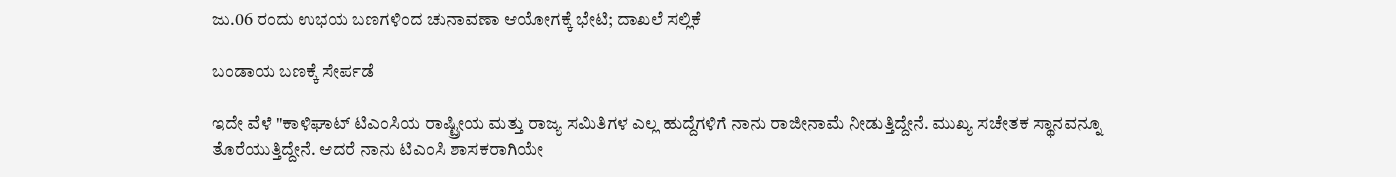ಜು.06 ರಂದು ಉಭಯ ಬಣಗಳಿಂದ ಚುನಾವಣಾ ಆಯೋಗಕ್ಕೆ ಭೇಟಿ; ದಾಖಲೆ ಸಲ್ಲಿಕೆ

ಬಂಡಾಯ ಬಣಕ್ಕೆ ಸೇರ್ಪಡೆ

ಇದೇ ವೆಳೆ "ಕಾಳಿಘಾಟ್ ಟಿಎಂಸಿಯ ರಾಷ್ಟ್ರೀಯ ಮತ್ತು ರಾಜ್ಯ ಸಮಿತಿಗಳ ಎಲ್ಲ ಹುದ್ದೆಗಳಿಗೆ ನಾನು ರಾಜೀನಾಮೆ ನೀಡುತ್ತಿದ್ದೇನೆ. ಮುಖ್ಯ ಸಚೇತಕ ಸ್ಥಾನವನ್ನೂ ತೊರೆಯುತ್ತಿದ್ದೇನೆ. ಆದರೆ ನಾನು ಟಿಎಂಸಿ ಶಾಸಕರಾಗಿಯೇ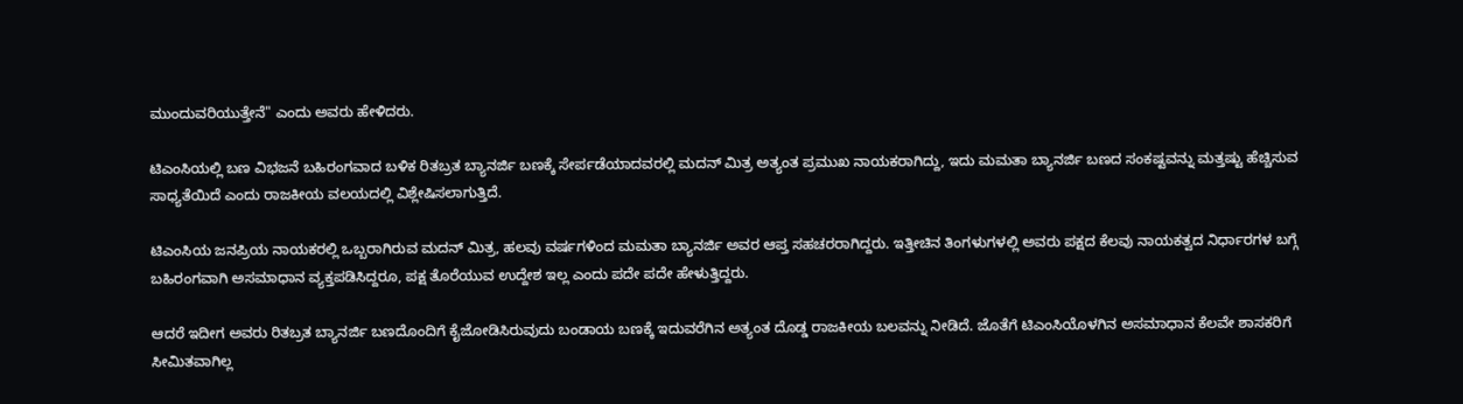ಮುಂದುವರಿಯುತ್ತೇನೆ" ಎಂದು ಅವರು ಹೇಳಿದರು.

ಟಿಎಂಸಿಯಲ್ಲಿ ಬಣ ವಿಭಜನೆ ಬಹಿರಂಗವಾದ ಬಳಿಕ ರಿತಬ್ರತ ಬ್ಯಾನರ್ಜಿ ಬಣಕ್ಕೆ ಸೇರ್ಪಡೆಯಾದವರಲ್ಲಿ ಮದನ್ ಮಿತ್ರ ಅತ್ಯಂತ ಪ್ರಮುಖ ನಾಯಕರಾಗಿದ್ದು, ಇದು ಮಮತಾ ಬ್ಯಾನರ್ಜಿ ಬಣದ ಸಂಕಷ್ಟವನ್ನು ಮತ್ತಷ್ಟು ಹೆಚ್ಚಿಸುವ ಸಾಧ್ಯತೆಯಿದೆ ಎಂದು ರಾಜಕೀಯ ವಲಯದಲ್ಲಿ ವಿಶ್ಲೇಷಿಸಲಾಗುತ್ತಿದೆ.

ಟಿಎಂಸಿಯ ಜನಪ್ರಿಯ ನಾಯಕರಲ್ಲಿ ಒಬ್ಬರಾಗಿರುವ ಮದನ್ ಮಿತ್ರ, ಹಲವು ವರ್ಷಗಳಿಂದ ಮಮತಾ ಬ್ಯಾನರ್ಜಿ ಅವರ ಆಪ್ತ ಸಹಚರರಾಗಿದ್ದರು. ಇತ್ತೀಚಿನ ತಿಂಗಳುಗಳಲ್ಲಿ ಅವರು ಪಕ್ಷದ ಕೆಲವು ನಾಯಕತ್ವದ ನಿರ್ಧಾರಗಳ ಬಗ್ಗೆ ಬಹಿರಂಗವಾಗಿ ಅಸಮಾಧಾನ ವ್ಯಕ್ತಪಡಿಸಿದ್ದರೂ, ಪಕ್ಷ ತೊರೆಯುವ ಉದ್ದೇಶ ಇಲ್ಲ ಎಂದು ಪದೇ ಪದೇ ಹೇಳುತ್ತಿದ್ದರು.

ಆದರೆ ಇದೀಗ ಅವರು ರಿತಬ್ರತ ಬ್ಯಾನರ್ಜಿ ಬಣದೊಂದಿಗೆ ಕೈಜೋಡಿಸಿರುವುದು ಬಂಡಾಯ ಬಣಕ್ಕೆ ಇದುವರೆಗಿನ ಅತ್ಯಂತ ದೊಡ್ಡ ರಾಜಕೀಯ ಬಲವನ್ನು ನೀಡಿದೆ. ಜೊತೆಗೆ ಟಿಎಂಸಿಯೊಳಗಿನ ಅಸಮಾಧಾನ ಕೆಲವೇ ಶಾಸಕರಿಗೆ ಸೀಮಿತವಾಗಿಲ್ಲ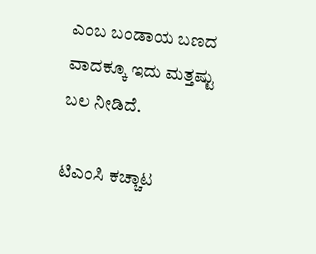ಎಂಬ ಬಂಡಾಯ ಬಣದ ವಾದಕ್ಕೂ ಇದು ಮತ್ತಷ್ಟು ಬಲ ನೀಡಿದೆ.

ಟಿಎಂಸಿ ಕಚ್ಚಾಟ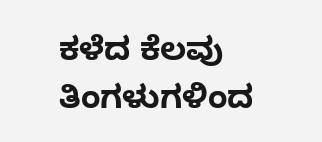ಕಳೆದ ಕೆಲವು ತಿಂಗಳುಗಳಿಂದ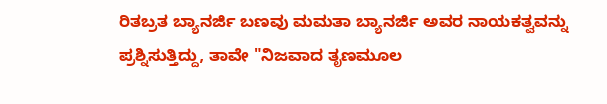ರಿತಬ್ರತ ಬ್ಯಾನರ್ಜಿ ಬಣವು ಮಮತಾ ಬ್ಯಾನರ್ಜಿ ಅವರ ನಾಯಕತ್ವವನ್ನು ಪ್ರಶ್ನಿಸುತ್ತಿದ್ದು, ತಾವೇ "ನಿಜವಾದ ತೃಣಮೂಲ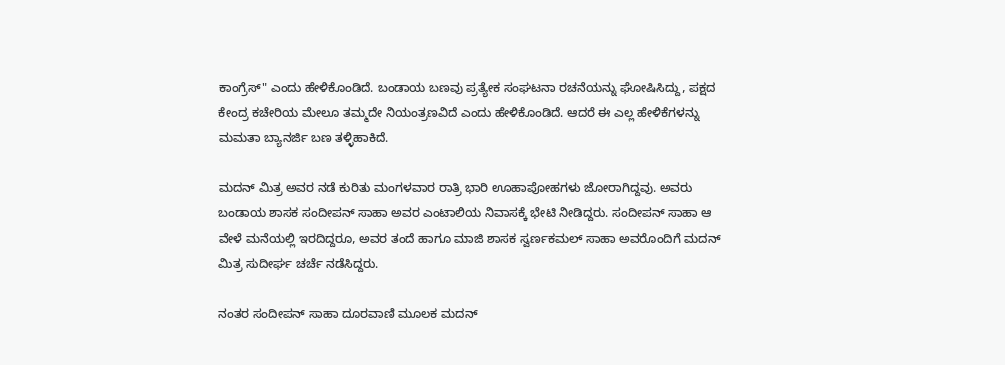ಕಾಂಗ್ರೆಸ್" ಎಂದು ಹೇಳಿಕೊಂಡಿದೆ. ಬಂಡಾಯ ಬಣವು ಪ್ರತ್ಯೇಕ ಸಂಘಟನಾ ರಚನೆಯನ್ನು ಘೋಷಿಸಿದ್ದು, ಪಕ್ಷದ ಕೇಂದ್ರ ಕಚೇರಿಯ ಮೇಲೂ ತಮ್ಮದೇ ನಿಯಂತ್ರಣವಿದೆ ಎಂದು ಹೇಳಿಕೊಂಡಿದೆ. ಆದರೆ ಈ ಎಲ್ಲ ಹೇಳಿಕೆಗಳನ್ನು ಮಮತಾ ಬ್ಯಾನರ್ಜಿ ಬಣ ತಳ್ಳಿಹಾಕಿದೆ.

ಮದನ್ ಮಿತ್ರ ಅವರ ನಡೆ ಕುರಿತು ಮಂಗಳವಾರ ರಾತ್ರಿ ಭಾರಿ ಊಹಾಪೋಹಗಳು ಜೋರಾಗಿದ್ದವು. ಅವರು ಬಂಡಾಯ ಶಾಸಕ ಸಂದೀಪನ್ ಸಾಹಾ ಅವರ ಎಂಟಾಲಿಯ ನಿವಾಸಕ್ಕೆ ಭೇಟಿ ನೀಡಿದ್ದರು. ಸಂದೀಪನ್ ಸಾಹಾ ಆ ವೇಳೆ ಮನೆಯಲ್ಲಿ ಇರದಿದ್ದರೂ, ಅವರ ತಂದೆ ಹಾಗೂ ಮಾಜಿ ಶಾಸಕ ಸ್ವರ್ಣಕಮಲ್ ಸಾಹಾ ಅವರೊಂದಿಗೆ ಮದನ್ ಮಿತ್ರ ಸುದೀರ್ಘ ಚರ್ಚೆ ನಡೆಸಿದ್ದರು.

ನಂತರ ಸಂದೀಪನ್ ಸಾಹಾ ದೂರವಾಣಿ ಮೂಲಕ ಮದನ್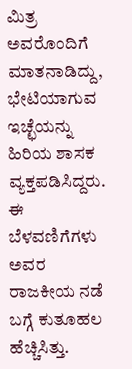ಮಿತ್ರ ಅವರೊಂದಿಗೆ ಮಾತನಾಡಿದ್ದು, ಭೇಟಿಯಾಗುವ ಇಚ್ಛೆಯನ್ನು ಹಿರಿಯ ಶಾಸಕ ವ್ಯಕ್ತಪಡಿಸಿದ್ದರು. ಈ ಬೆಳವಣಿಗೆಗಳು ಅವರ ರಾಜಕೀಯ ನಡೆ ಬಗ್ಗೆ ಕುತೂಹಲ ಹೆಚ್ಚಿಸಿತ್ತು.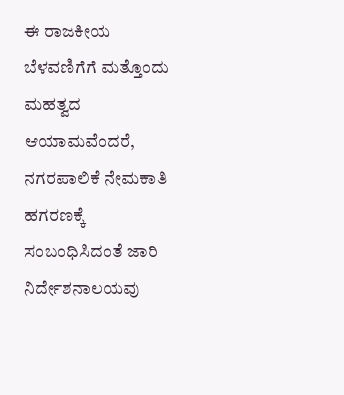ಈ ರಾಜಕೀಯ ಬೆಳವಣಿಗೆಗೆ ಮತ್ತೊಂದು ಮಹತ್ವದ ಆಯಾಮವೆಂದರೆ, ನಗರಪಾಲಿಕೆ ನೇಮಕಾತಿ ಹಗರಣಕ್ಕೆ ಸಂಬಂಧಿಸಿದಂತೆ ಜಾರಿ ನಿರ್ದೇಶನಾಲಯವು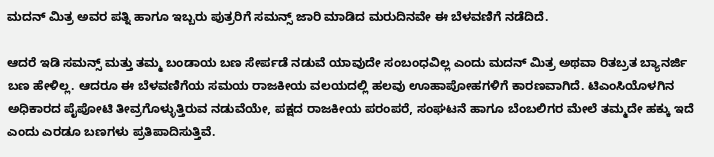ಮದನ್ ಮಿತ್ರ ಅವರ ಪತ್ನಿ ಹಾಗೂ ಇಬ್ಬರು ಪುತ್ರರಿಗೆ ಸಮನ್ಸ್ ಜಾರಿ ಮಾಡಿದ ಮರುದಿನವೇ ಈ ಬೆಳವಣಿಗೆ ನಡೆದಿದೆ.

ಆದರೆ ಇಡಿ ಸಮನ್ಸ್ ಮತ್ತು ತಮ್ಮ ಬಂಡಾಯ ಬಣ ಸೇರ್ಪಡೆ ನಡುವೆ ಯಾವುದೇ ಸಂಬಂಧವಿಲ್ಲ ಎಂದು ಮದನ್ ಮಿತ್ರ ಅಥವಾ ರಿತಬ್ರತ ಬ್ಯಾನರ್ಜಿ ಬಣ ಹೇಳಿಲ್ಲ. ಆದರೂ ಈ ಬೆಳವಣಿಗೆಯ ಸಮಯ ರಾಜಕೀಯ ವಲಯದಲ್ಲಿ ಹಲವು ಊಹಾಪೋಹಗಳಿಗೆ ಕಾರಣವಾಗಿದೆ. ಟಿಎಂಸಿಯೊಳಗಿನ ಅಧಿಕಾರದ ಪೈಪೋಟಿ ತೀವ್ರಗೊಳ್ಳುತ್ತಿರುವ ನಡುವೆಯೇ, ಪಕ್ಷದ ರಾಜಕೀಯ ಪರಂಪರೆ, ಸಂಘಟನೆ ಹಾಗೂ ಬೆಂಬಲಿಗರ ಮೇಲೆ ತಮ್ಮದೇ ಹಕ್ಕು ಇದೆ ಎಂದು ಎರಡೂ ಬಣಗಳು ಪ್ರತಿಪಾದಿಸುತ್ತಿವೆ.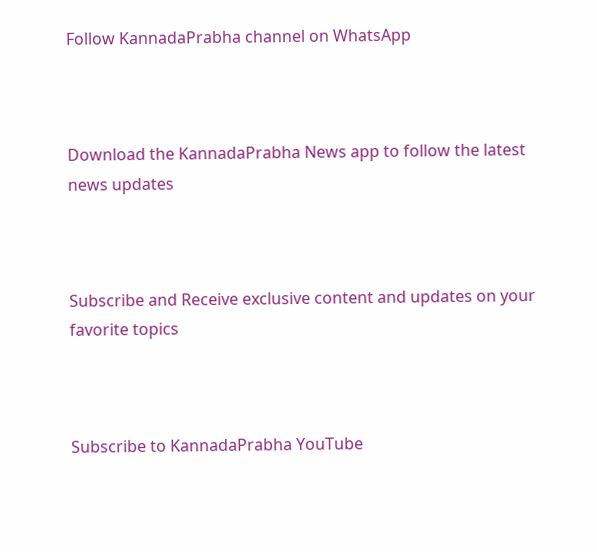Follow KannadaPrabha channel on WhatsApp



Download the KannadaPrabha News app to follow the latest news updates



Subscribe and Receive exclusive content and updates on your favorite topics



Subscribe to KannadaPrabha YouTube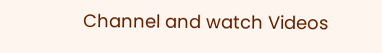Channel and watch Videos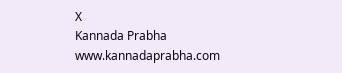X
Kannada Prabha
www.kannadaprabha.com